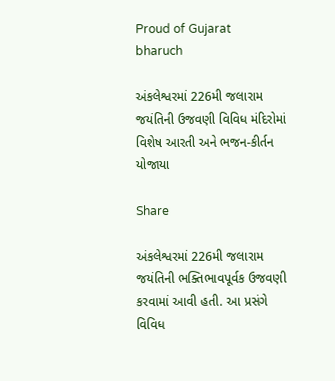Proud of Gujarat
bharuch

અંકલેશ્વરમાં 226મી જલારામ જયંતિની ઉજવણી વિવિધ મંદિરોમાં વિશેષ આરતી અને ભજન-કીર્તન યોજાયા

Share

અંકલેશ્વરમાં 226મી જલારામ જયંતિની ભક્તિભાવપૂર્વક ઉજવણી કરવામાં આવી હતી. આ પ્રસંગે વિવિધ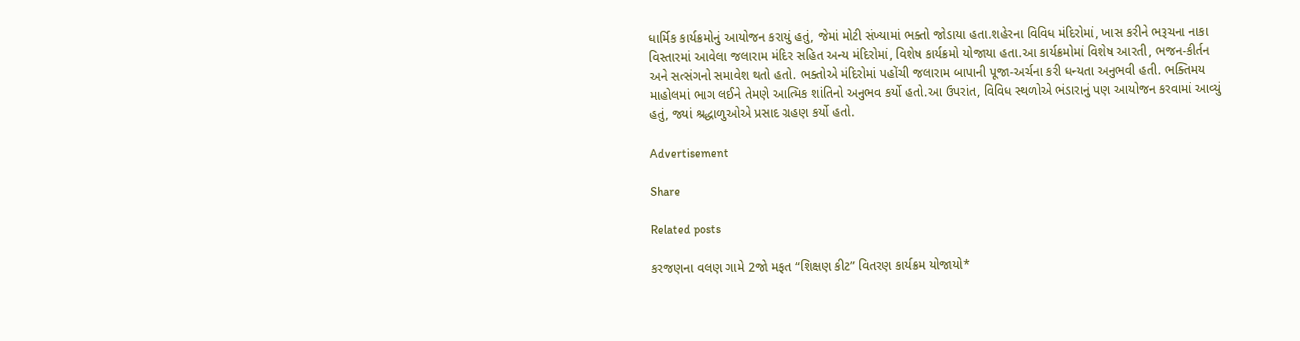ધાર્મિક કાર્યક્રમોનું આયોજન કરાયું હતું, જેમાં મોટી સંખ્યામાં ભક્તો જોડાયા હતા.શહેરના વિવિધ મંદિરોમાં, ખાસ કરીને ભરૂચના નાકા વિસ્તારમાં આવેલા જલારામ મંદિર સહિત અન્ય મંદિરોમાં, વિશેષ કાર્યક્રમો યોજાયા હતા.આ કાર્યક્રમોમાં વિશેષ આરતી, ભજન-કીર્તન અને સત્સંગનો સમાવેશ થતો હતો. ભક્તોએ મંદિરોમાં પહોંચી જલારામ બાપાની પૂજા-અર્ચના કરી ધન્યતા અનુભવી હતી. ભક્તિમય માહોલમાં ભાગ લઈને તેમણે આત્મિક શાંતિનો અનુભવ કર્યો હતો.આ ઉપરાંત, વિવિધ સ્થળોએ ભંડારાનું પણ આયોજન કરવામાં આવ્યું હતું, જ્યાં શ્રદ્ધાળુઓએ પ્રસાદ ગ્રહણ કર્યો હતો.

Advertisement

Share

Related posts

કરજણના વલણ ગામે 2જો મફત “શિક્ષણ કીટ” વિતરણ કાર્યક્રમ યોજાયો*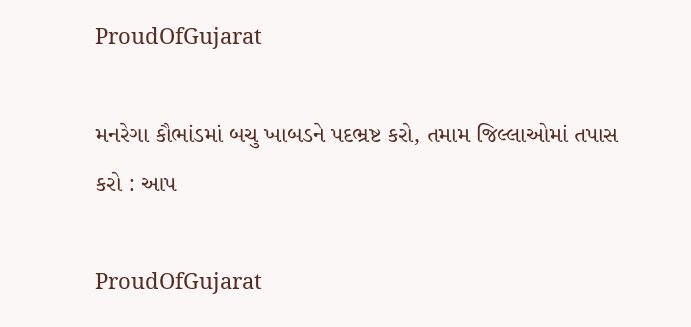ProudOfGujarat

મનરેગા કૌભાંડમાં બચુ ખાબડને પદભ્રષ્ટ કરો, તમામ જિલ્લાઓમાં તપાસ કરો : આપ

ProudOfGujarat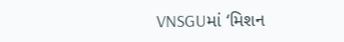VNSGUમાં ‘મિશન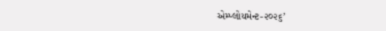એમ્પ્લોયમેન્ટ-૨૦૨૬’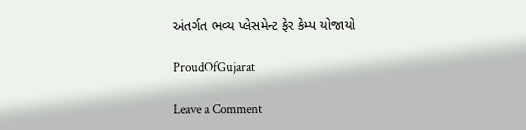અંતર્ગત ભવ્ય પ્લેસમેન્ટ ફેર કેમ્પ યોજાયો

ProudOfGujarat

Leave a Comment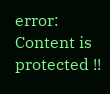error: Content is protected !!